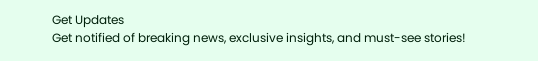Get Updates
Get notified of breaking news, exclusive insights, and must-see stories!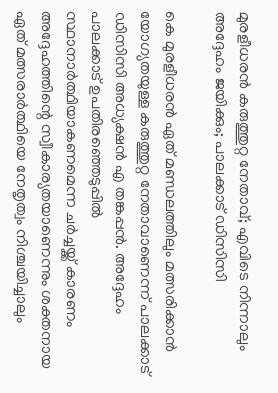മുരളീധരൻ കരുത്തുറ്റ നേതാവ്; എവിടെ നിന്നാലും അദ്ദേഹം ജയിക്കും; പാലക്കാട് ഡിസിസി

കെ മുരളീധരൻ ഏത് മണ്ഡലത്തിലും മത്സരിക്കാൻ യോഗ്യതയുള്ള കരുത്തുറ്റ നേതാവാണെന്ന് പാലക്കാട് ഡിസിസി അധ്യക്ഷൻ എ തങ്കപ്പൻ. അദ്ദേഹം പാലക്കാട് ഉപതിരഞ്ഞെടുപ്പിൽ സ്ഥാനാർത്ഥിയാകണമെന്ന ചർച്ചയ്ക്ക് കാരണം അദ്ദേഹത്തിന്റെ സ്വീകാര്യതയാണെന്നും ശക്തനായ ഏത് മത്സരാർത്ഥിയെ നേതൃത്വം നിശ്ചയിച്ചാലും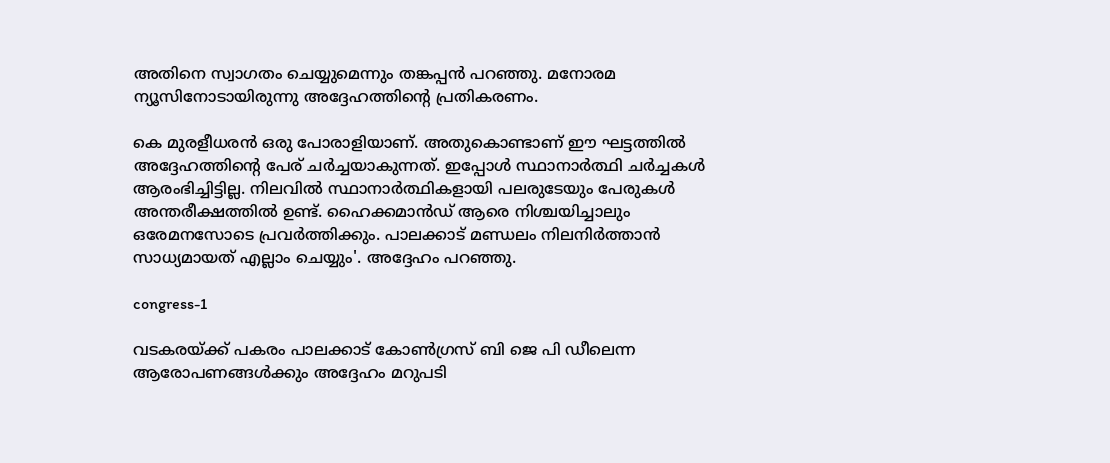അതിനെ സ്വാഗതം ചെയ്യുമെന്നും തങ്കപ്പൻ പറഞ്ഞു. മനോരമ ന്യൂസിനോടായിരുന്നു അദ്ദേഹത്തിന്റെ പ്രതികരണം.

കെ മുരളീധരൻ ഒരു പോരാളിയാണ്. അതുകൊണ്ടാണ് ഈ ഘട്ടത്തിൽ അദ്ദേഹത്തിന്റെ പേര് ചർച്ചയാകുന്നത്. ഇപ്പോൾ സ്ഥാനാർത്ഥി ചർച്ചകൾ ആരംഭിച്ചിട്ടില്ല. നിലവിൽ സ്ഥാനാർത്ഥികളായി പലരുടേയും പേരുകൾ അന്തരീക്ഷത്തിൽ ഉണ്ട്. ഹൈക്കമാന്‍ഡ് ആരെ നിശ്ചയിച്ചാലും ഒരേമനസോടെ പ്രവര്‍ത്തിക്കും. പാലക്കാട് മണ്ഡലം നിലനിർത്താൻ സാധ്യമായത് എല്ലാം ചെയ്യും'. അദ്ദേഹം പറഞ്ഞു.

congress-1

വടകരയ്ക്ക് പകരം പാലക്കാട് കോൺഗ്രസ് ബി ജെ പി ഡീലെന്ന ആരോപണങ്ങൾക്കും അദ്ദേഹം മറുപടി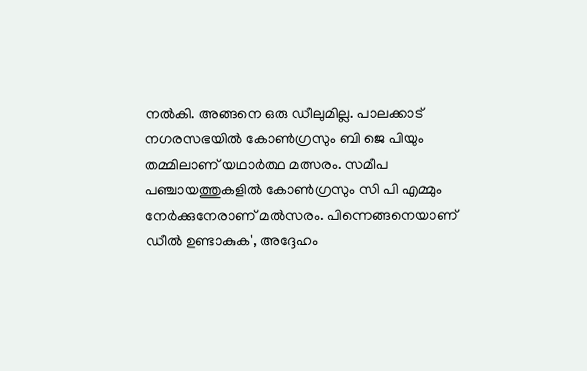നൽകി. അങ്ങനെ ഒരു ഡീലുമില്ല. പാലക്കാട് നഗരസഭയില്‍ കോണ്‍ഗ്രസും ബി ജെ പിയും തമ്മിലാണ് യഥാർത്ഥ മത്സരം. സമീപ പഞ്ചായത്തുകളില്‍ കോണ്‍ഗ്രസും സി പി എമ്മും നേര്‍ക്കുനേരാണ് മല്‍സരം. പിന്നെങ്ങനെയാണ് ഡീൽ ഉണ്ടാകുക', അദ്ദേഹം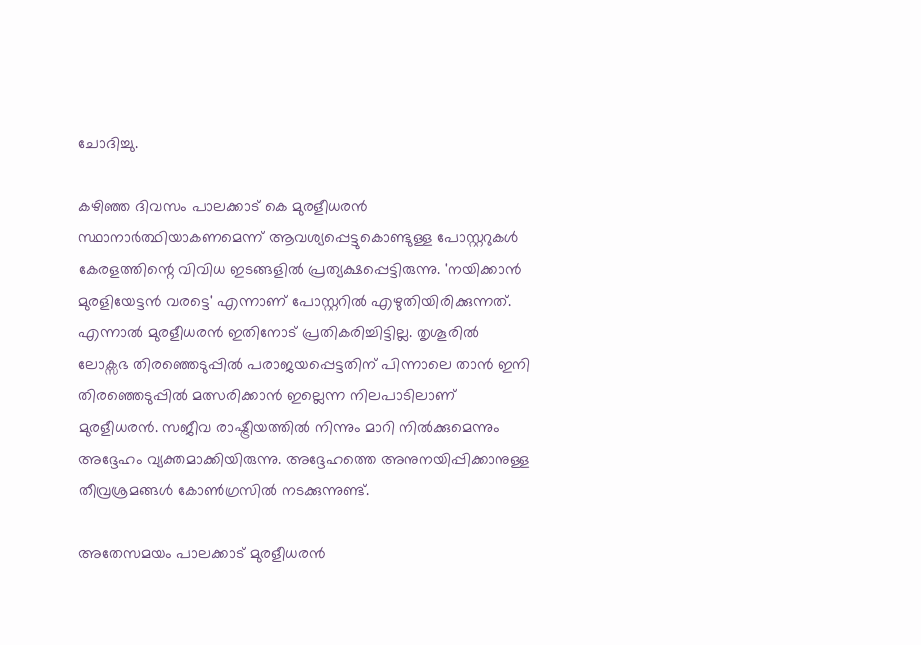ചോദിച്ചു.

കഴിഞ്ഞ ദിവസം പാലക്കാട് കെ മുരളീധരൻ സ്ഥാനാർത്ഥിയാകണമെന്ന് ആവശ്യപ്പെട്ടുകൊണ്ടുള്ള പോസ്റ്ററുകൾ കേരളത്തിന്റെ വിവിധ ഇടങ്ങളിൽ പ്രത്യക്ഷപ്പെട്ടിരുന്നു. 'നയിക്കാൻ മുരളിയേട്ടൻ വരട്ടെ' എന്നാണ് പോസ്റ്ററില്‍ എഴുതിയിരിക്കുന്നത്. എന്നാൽ മുരളീധരൻ ഇതിനോട് പ്രതികരിച്ചിട്ടില്ല. തൃശൂരിൽ ലോക്സഭ തിരഞ്ഞെടുപ്പിൽ പരാജയപ്പെട്ടതിന് പിന്നാലെ താൻ ഇനി തിരഞ്ഞെടുപ്പിൽ മത്സരിക്കാൻ ഇല്ലെന്ന നിലപാടിലാണ് മുരളീധരൻ. സജീവ രാഷ്ട്രീയത്തിൽ നിന്നും മാറി നിൽക്കുമെന്നും അദ്ദേഹം വ്യക്തമാക്കിയിരുന്നു. അദ്ദേഹത്തെ അനുനയിപ്പിക്കാനുള്ള തീവ്രശ്രമങ്ങൾ കോൺഗ്രസിൽ നടക്കുന്നുണ്ട്.

അതേസമയം പാലക്കാട് മുരളീധരൻ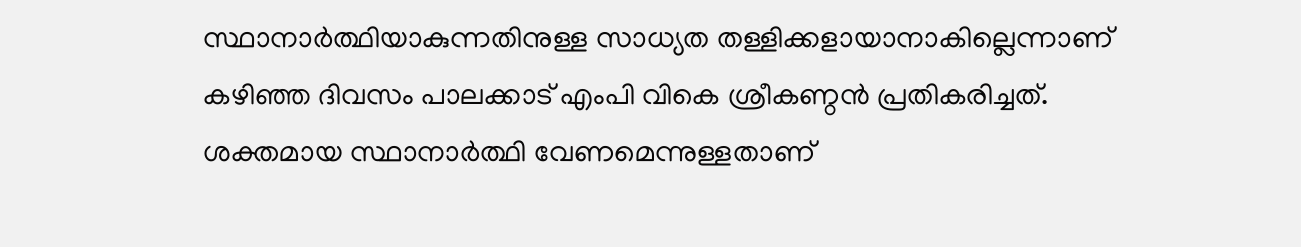സ്ഥാനാർത്ഥിയാകുന്നതിനുള്ള സാധ്യത തള്ളിക്കളായാനാകില്ലെന്നാണ് കഴിഞ്ഞ ദിവസം പാലക്കാട് എംപി വികെ ശ്രീകണ്ഠൻ പ്രതികരിച്ചത്. ശക്തമായ സ്ഥാനാർത്ഥി വേണമെന്നുള്ളതാണ്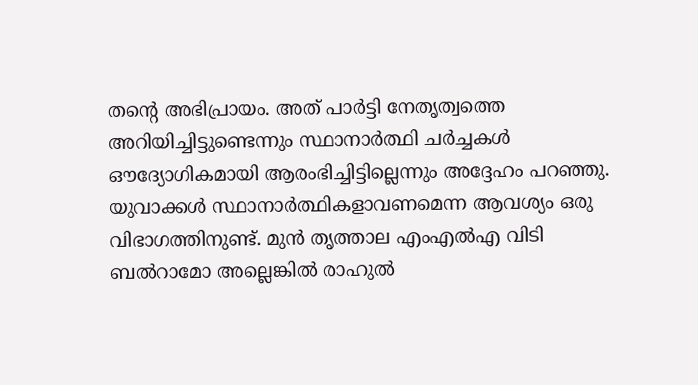തന്റെ അഭിപ്രായം. അത് പാർട്ടി നേതൃത്വത്തെ അറിയിച്ചിട്ടുണ്ടെന്നും സ്ഥാനാർത്ഥി ചർച്ചകൾ ഔദ്യോഗികമായി ആരംഭിച്ചിട്ടില്ലെന്നും അദ്ദേഹം പറഞ്ഞു. യുവാക്കൾ സ്ഥാനാർത്ഥികളാവണമെന്ന ആവശ്യം ഒരു വിഭാഗത്തിനുണ്ട്. മുൻ തൃത്താല എംഎൽഎ വിടി ബൽറാമോ അല്ലെങ്കിൽ രാഹുൽ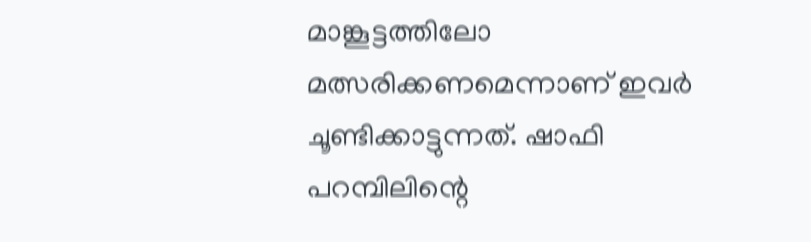മാങ്കൂട്ടത്തിലോ മത്സരിക്കണമെന്നാണ് ഇവർ ചൂണ്ടിക്കാട്ടുന്നത്. ഷാഫി പറമ്പിലിന്റെ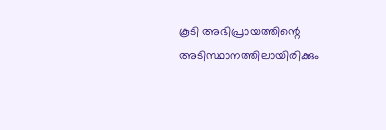കൂടി അഭിപ്രായത്തിന്റെ അടിസ്ഥാനത്തിലായിരിക്കും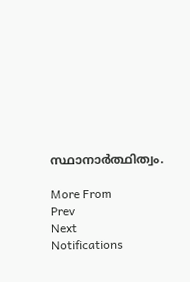സ്ഥാനാർത്ഥിത്വം.

More From
Prev
Next
Notifications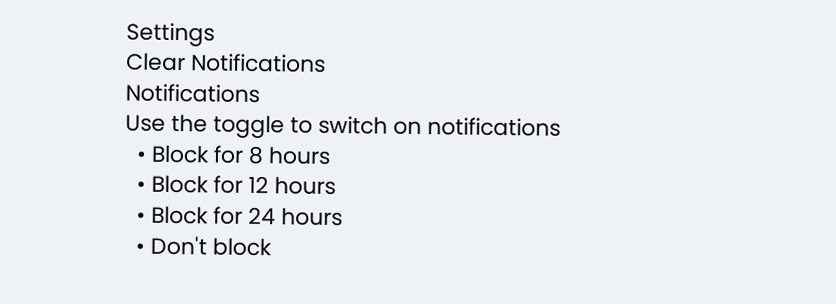Settings
Clear Notifications
Notifications
Use the toggle to switch on notifications
  • Block for 8 hours
  • Block for 12 hours
  • Block for 24 hours
  • Don't block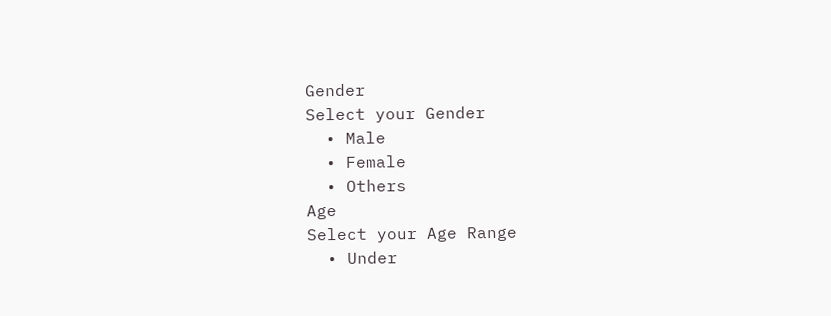Gender
Select your Gender
  • Male
  • Female
  • Others
Age
Select your Age Range
  • Under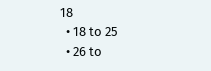18
  • 18 to 25
  • 26 to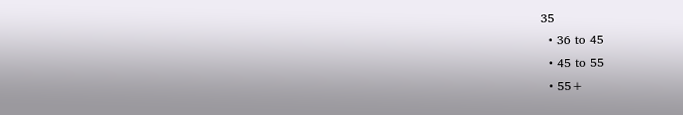35
  • 36 to 45
  • 45 to 55
  • 55+